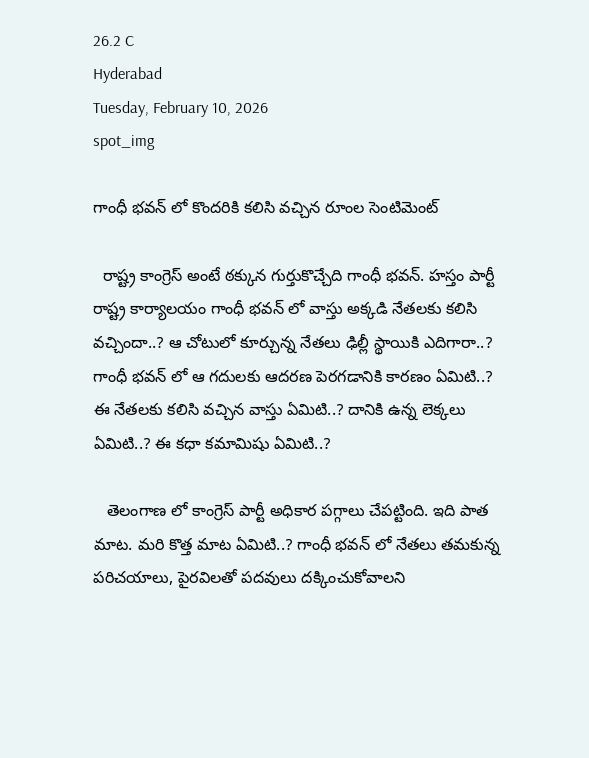26.2 C
Hyderabad
Tuesday, February 10, 2026
spot_img

గాంధీ భవన్ లో కొందరికి కలిసి వచ్చిన రూంల సెంటిమెంట్

  రాష్ట్ర కాంగ్రెస్ అంటే ఠక్కున గుర్తుకొచ్చేది గాంధీ భవన్. హస్తం పార్టీ రాష్ట్ర కార్యాలయం గాంధీ భవన్ లో వాస్తు అక్కడి నేతలకు కలిసి వచ్చిందా..? ఆ చోటులో కూర్చున్న నేతలు ఢిల్లీ స్థాయికి ఎదిగారా..? గాంధీ భవన్ లో ఆ గదులకు ఆదరణ పెరగడానికి కారణం ఏమిటి..? ఈ నేతలకు కలిసి వచ్చిన వాస్తు ఏమిటి..? దానికి ఉన్న లెక్కలు ఏమిటి..? ఈ కధా కమామిషు ఏమిటి..?

   తెలంగాణ లో కాంగ్రెస్ పార్టీ అధికార పగ్గాలు చేపట్టింది. ఇది పాత మాట. మరి కొత్త మాట ఏమిటి..? గాంధీ భవన్ లో నేతలు తమకున్న పరిచయాలు, పైరవిలతో పదవులు దక్కించుకోవాలని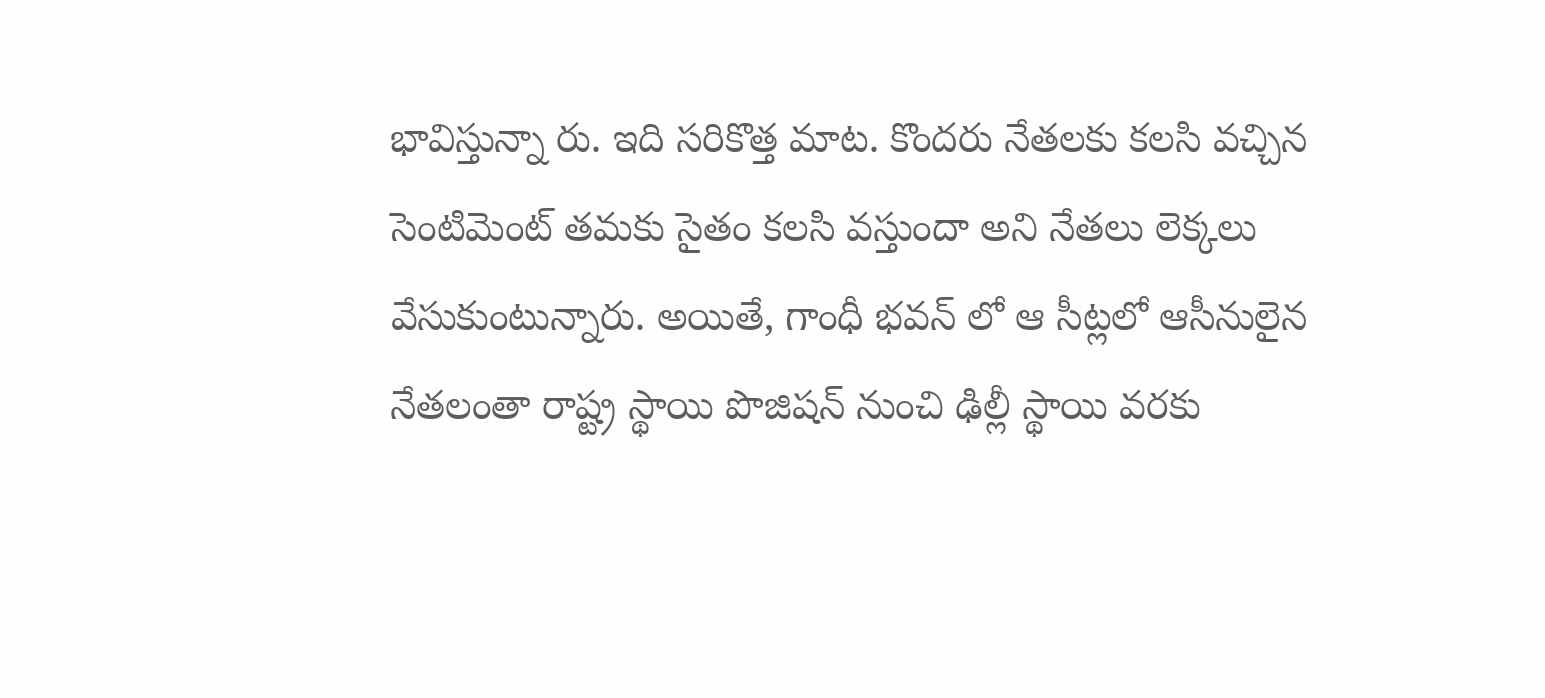భావిస్తున్నా రు. ఇది సరికొత్త మాట. కొందరు నేతలకు కలసి వచ్చిన సెంటిమెంట్ తమకు సైతం కలసి వస్తుందా అని నేతలు లెక్కలు వేసుకుంటున్నారు. అయితే, గాంధీ భవన్ లో ఆ సీట్లలో ఆసీనులైన నేతలంతా రాష్ట్ర స్థాయి పొజిషన్ నుంచి ఢిల్లీ స్థాయి వరకు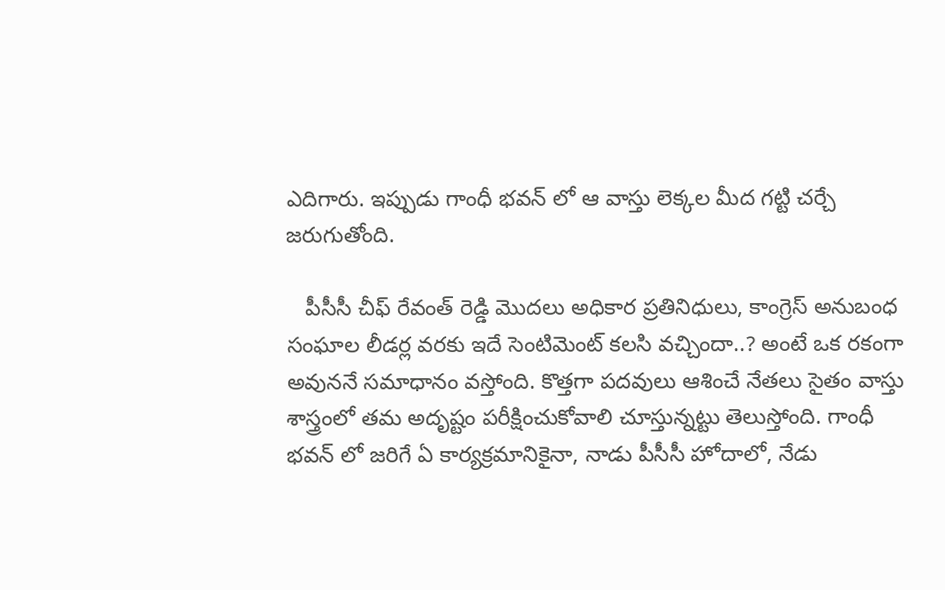ఎదిగారు. ఇప్పుడు గాంధీ భవన్ లో ఆ వాస్తు లెక్కల మీద గట్టి చర్చే జరుగుతోంది.

   పీసీసీ చీఫ్ రేవంత్ రెడ్డి మొదలు అధికార ప్రతినిధులు, కాంగ్రెస్ అనుబంధ సంఘాల లీడర్ల వరకు ఇదే సెంటిమెంట్ కలసి వచ్చిందా..? అంటే ఒక రకంగా అవుననే సమాధానం వస్తోంది. కొత్తగా పదవులు ఆశించే నేతలు సైతం వాస్తు శాస్త్రంలో తమ అదృష్టం పరీక్షించుకోవాలి చూస్తున్నట్టు తెలుస్తోంది. గాంధీ భవన్ లో జరిగే ఏ కార్యక్రమానికైనా, నాడు పీసీసీ హోదాలో, నేడు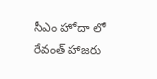సీఎం హోదా లో రేవంత్ హాజరు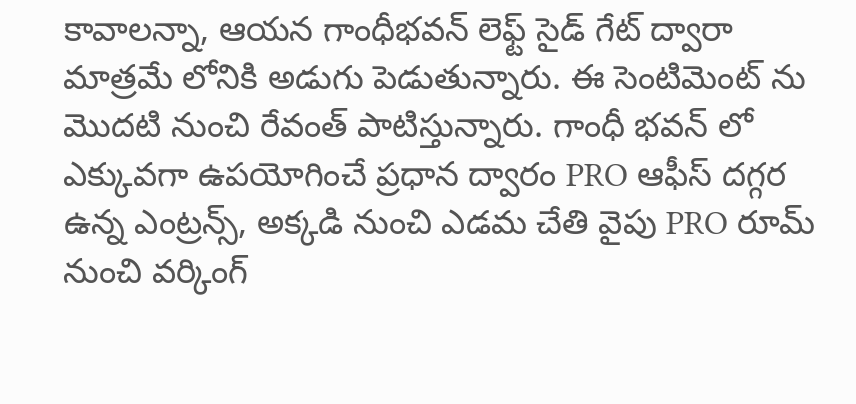కావాలన్నా, ఆయన గాంధీభవన్ లెఫ్ట్ సైడ్ గేట్ ద్వారా మాత్రమే లోనికి అడుగు పెడుతున్నారు. ఈ సెంటిమెంట్ ను మొదటి నుంచి రేవంత్ పాటిస్తున్నారు. గాంధీ భవన్ లో ఎక్కువగా ఉపయోగించే ప్రధాన ద్వారం PRO ఆఫీస్ దగ్గర ఉన్న ఎంట్రన్స్, అక్కడి నుంచి ఎడమ చేతి వైపు PRO రూమ్ నుంచి వర్కింగ్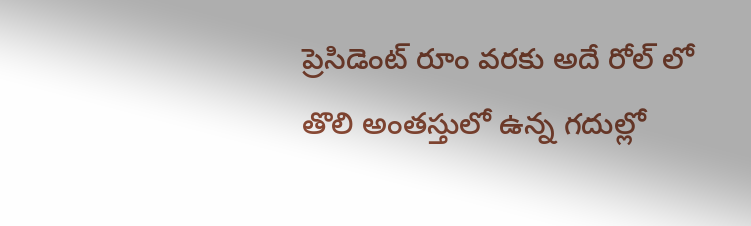ప్రెసిడెంట్ రూం వరకు అదే రోల్ లో తొలి అంతస్తులో ఉన్న గదుల్లో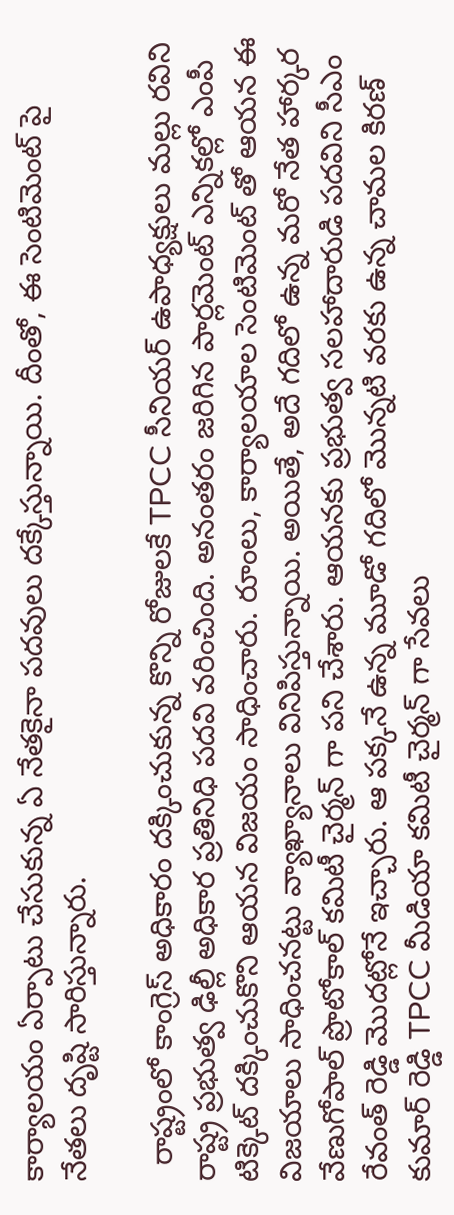కార్యాలయం ఏర్పాటు చేసుకున్న ఏ నేతకైనా పదవులు దక్కేస్తున్నాయి. దీంతో, ఈ సెంటిమెంట్ పై నేతలు దృష్టి సారిస్తున్నారు.

  రాష్ట్రంలో కాంగ్రెస్ అధికారం దక్కించుకున్న కొన్ని రోజులకే TPCC సీనియర్ ఉపాధ్యక్షులు మల్లు రవిని రాష్ట్ర ప్రభుత్వ ఢిల్లీ అధికార ప్రతినిధి పదవి వరించింది. అనంతరం జరిగిన పార్లమెంట్ ఎన్నికల్లో ఎంపీ టిక్కెట్ దక్కించుకొని ఆయన విజయం సాధించారు. రూంలు, కార్యాలయాల సెంటిమెంట్ తో ఆయన ఈ విజయాలు సాధించనట్టు వ్యాఖ్యానాలు వినిపిస్తున్నాయి. అయితే, అదే గదిలో ఉన్న మరో నేత హార్కర వేణుగోపాల్ ప్రొటోకాల్ కమిటీ చైర్మన్ గా పని చేశారు. ఆయనకు ప్రభుత్వ సలహాదారుడి పదవిని సీఎం రేవంత్ రెడ్డి మొదట్లోనే ఇచ్చారు. ఆ పక్కనే ఉన్న మూడో గదిలో మొన్నటి వరకు ఉన్న చామల కిరణ్ కుమార్ రెడ్డి TPCC మీడియా కమిటీ చైర్మన్ గా సేవలు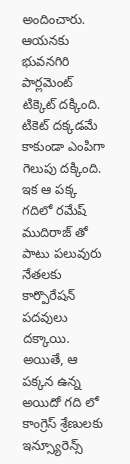అందించారు. ఆయనకు భువనగిరి పార్లమెంట్ టిక్కెట్ దక్కింది. టికెట్ దక్కడమే కాకుండా ఎంపిగా గెలుపు దక్కింది. ఇక ఆ పక్క గదిలో రమేష్ ముదిరాజ్ తో పాటు పలువురు నేతలకు కార్పొరేషన్ పదవులు దక్కాయి. అయితే, ఆ పక్కన ఉన్న అయిదో గది లో కాంగ్రెస్ శ్రేణులకు ఇన్స్యూరెన్స్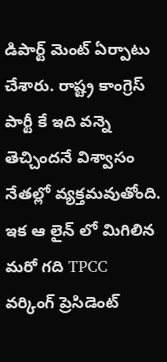డిపార్ట్ మెంట్ ఏర్పాటు చేశారు. రాష్ట్ర కాంగ్రెస్ పార్టీ కే ఇది వన్నె తెచ్చిందనే విశ్వాసం నేతల్లో వ్యక్తమవుతోంది. ఇక ఆ లైన్ లో మిగిలిన మరో గది TPCC వర్కింగ్ ప్రెసిడెంట్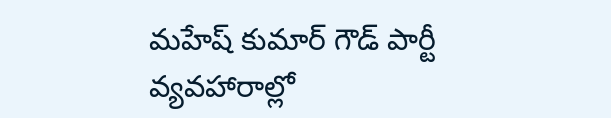మహేష్ కుమార్ గౌడ్ పార్టీ వ్యవహారాల్లో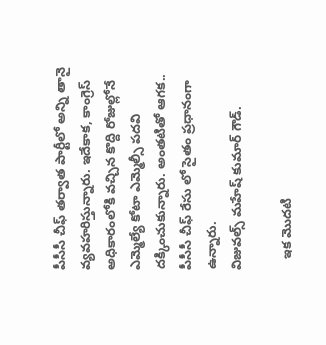పీసీసీ చీఫ్ తర్వాత పార్టీలో అన్ని తానై వ్యవహరిస్తున్నారు. ఇదేకాక, కాంగ్రెస్ అధికారంలోకి వచ్చిన కొద్ది రోజుల్లోనే ఎమ్మెల్యే కోటా ఎమ్మెల్సీ పదవి దక్కించుకున్నారు. అంతటితో ఆగక.. పీసీసీ చీఫ్ రేసు లో సైతం ప్రధానంగా ఉన్నారు.
విజువల్స్ మహేష్ కుమార్ గౌడ్.

   ఇక మొదటి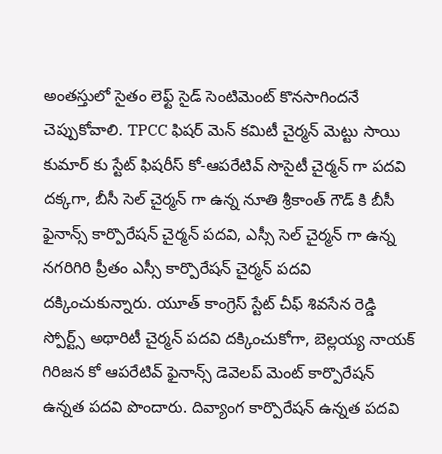అంతస్తులో సైతం లెఫ్ట్ సైడ్ సెంటిమెంట్ కొనసాగిందనే చెప్పుకోవాలి. TPCC ఫిషర్ మెన్ కమిటీ చైర్మన్ మెట్టు సాయి కుమార్ కు స్టేట్ ఫిషరీస్ కో-ఆపరేటివ్ సొసైటీ చైర్మన్ గా పదవి దక్కగా, బీసీ సెల్ చైర్మన్ గా ఉన్న నూతి శ్రీకాంత్ గౌడ్ కి బీసీ ఫైనాన్స్ కార్పొరేషన్ చైర్మన్ పదవి, ఎస్సీ సెల్ చైర్మన్ గా ఉన్న నగరిగిరి ప్రీతం ఎస్సీ కార్పొరేషన్ చైర్మన్ పదవి దక్కించుకున్నారు. యూత్ కాంగ్రెస్ స్టేట్ చీఫ్ శివసేన రెడ్డి స్పోర్ట్స్ అథారిటీ చైర్మన్ పదవి దక్కించుకోగా, బెల్లయ్య నాయక్ గిరిజన కో ఆపరేటివ్ ఫైనాన్స్ డెవెలప్ మెంట్ కార్పొరేషన్ ఉన్నత పదవి పొందారు. దివ్యాంగ కార్పొరేషన్ ఉన్నత పదవి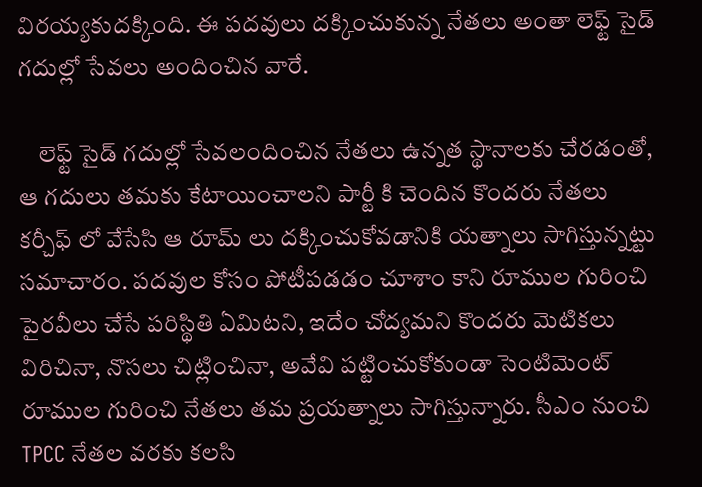విరయ్యకుదక్కింది. ఈ పదవులు దక్కించుకున్న నేతలు అంతా లెఫ్ట్ సైడ్ గదుల్లో సేవలు అందించిన వారే.

    లెఫ్ట్ సైడ్ గదుల్లో సేవలందించిన నేతలు ఉన్నత స్థానాలకు చేరడంతో, ఆ గదులు తమకు కేటాయించాలని పార్టీ కి చెందిన కొందరు నేతలు కర్చీఫ్ లో వేసేసి ఆ రూమ్ లు దక్కించుకోవడానికి యత్నాలు సాగిస్తున్నట్టు సమాచారం. పదవుల కోసం పోటీపడడం చూశాం కాని రూముల గురించి పైరవీలు చేసే పరిస్థితి ఏమిటని, ఇదేం చోద్యమని కొందరు మెటికలు విరిచినా, నొసలు చిట్లించినా, అవేవి పట్టించుకోకుండా సెంటిమెంట్ రూముల గురించి నేతలు తమ ప్రయత్నాలు సాగిస్తున్నారు. సీఎం నుంచి TPCC నేతల వరకు కలసి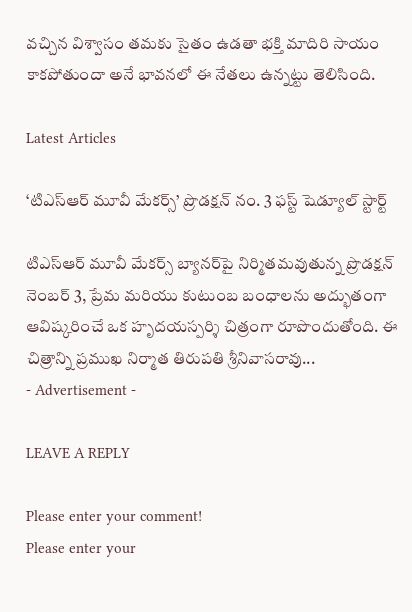వచ్చిన విశ్వాసం తమకు సైతం ఉడతా భక్తి మాదిరి సాయం కాకపోతుందా అనే భావనలో ఈ నేతలు ఉన్నట్టు తెలిసింది.

Latest Articles

‘టిఎస్ఆర్ మూవీ మేకర్స్’ ప్రొడక్షన్ నం. 3 ఫస్ట్ షెడ్యూల్ స్టార్ట్

టిఎస్ఆర్ మూవీ మేకర్స్ బ్యానర్‌పై నిర్మితమవుతున్న ప్రొడక్షన్ నెంబర్ 3, ప్రేమ మరియు కుటుంబ బంధాలను అద్భుతంగా ఆవిష్కరించే ఒక హృదయస్పర్శి చిత్రంగా రూపొందుతోంది. ఈ చిత్రాన్ని ప్రముఖ నిర్మాత తిరుపతి శ్రీనివాసరావు...
- Advertisement -

LEAVE A REPLY

Please enter your comment!
Please enter your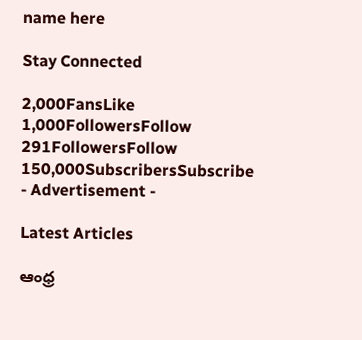name here

Stay Connected

2,000FansLike
1,000FollowersFollow
291FollowersFollow
150,000SubscribersSubscribe
- Advertisement -

Latest Articles

ఆంధ్ర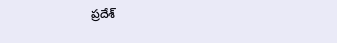ప్రదేశ్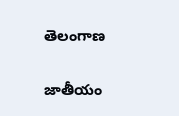తెలంగాణ

జాతీయం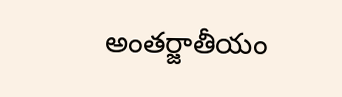అంతర్జాతీయం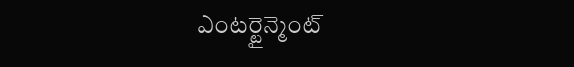ఎంటర్టైన్మెంట్